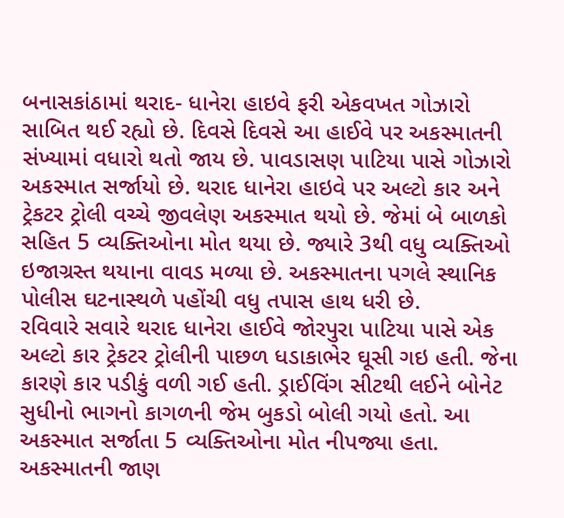બનાસકાંઠામાં થરાદ- ધાનેરા હાઇવે ફરી એકવખત ગોઝારો સાબિત થઈ રહ્યો છે. દિવસે દિવસે આ હાઈવે પર અકસ્માતની સંખ્યામાં વધારો થતો જાય છે. પાવડાસણ પાટિયા પાસે ગોઝારો અકસ્માત સર્જાયો છે. થરાદ ધાનેરા હાઇવે પર અલ્ટો કાર અને ટ્રેકટર ટ્રોલી વચ્ચે જીવલેણ અકસ્માત થયો છે. જેમાં બે બાળકો સહિત 5 વ્યક્તિઓના મોત થયા છે. જ્યારે 3થી વધુ વ્યક્તિઓ ઇજાગ્રસ્ત થયાના વાવડ મળ્યા છે. અકસ્માતના પગલે સ્થાનિક પોલીસ ઘટનાસ્થળે પહોંચી વધુ તપાસ હાથ ધરી છે.
રવિવારે સવારે થરાદ ધાનેરા હાઈવે જોરપુરા પાટિયા પાસે એક અલ્ટો કાર ટ્રેકટર ટ્રોલીની પાછળ ધડાકાભેર ઘૂસી ગઇ હતી. જેના કારણે કાર પડીકું વળી ગઈ હતી. ડ્રાઈવિંગ સીટથી લઈને બોનેટ સુધીનો ભાગનો કાગળની જેમ બુકડો બોલી ગયો હતો. આ અકસ્માત સર્જાતા 5 વ્યક્તિઓના મોત નીપજ્યા હતા. અકસ્માતની જાણ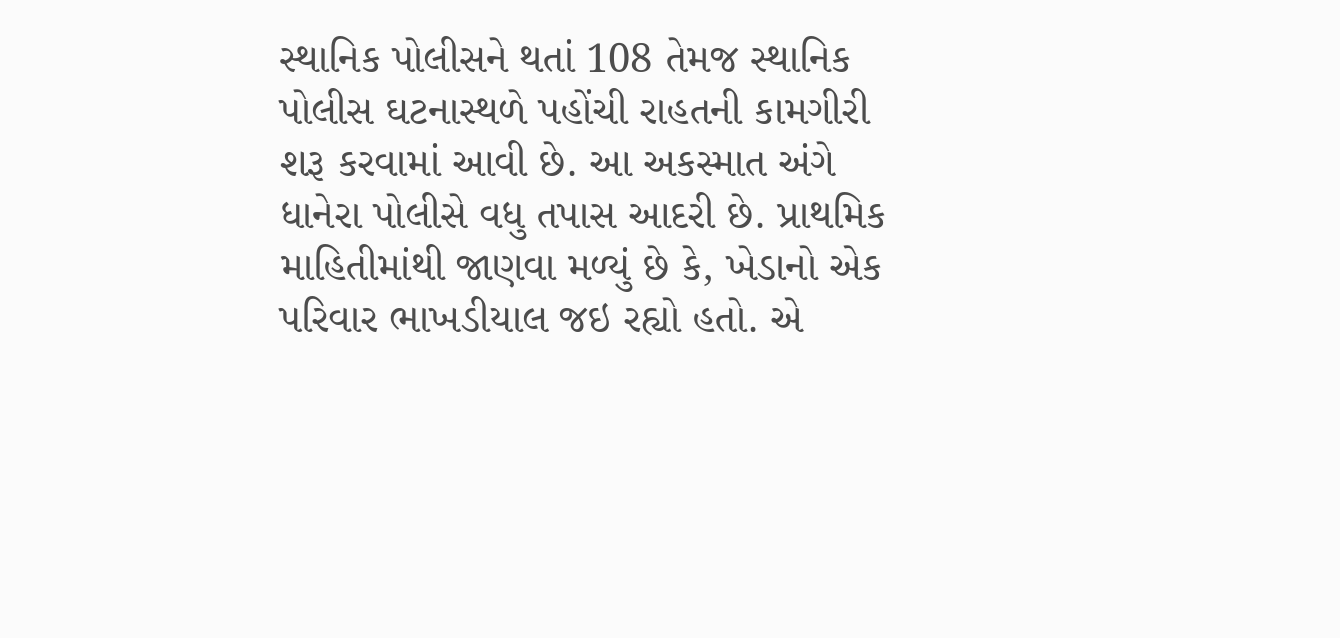સ્થાનિક પોલીસને થતાં 108 તેમજ સ્થાનિક પોલીસ ઘટનાસ્થળે પહોંચી રાહતની કામગીરી શરૂ કરવામાં આવી છે. આ અકસ્માત અંગે ધાનેરા પોલીસે વધુ તપાસ આદરી છે. પ્રાથમિક માહિતીમાંથી જાણવા મળ્યું છે કે, ખેડાનો એક પરિવાર ભાખડીયાલ જઇ રહ્યો હતો. એ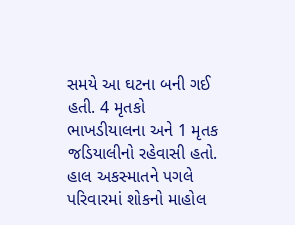સમયે આ ઘટના બની ગઈ હતી. 4 મૃતકો ભાખડીયાલના અને 1 મૃતક જડિયાલીનો રહેવાસી હતો. હાલ અકસ્માતને પગલે પરિવારમાં શોકનો માહોલ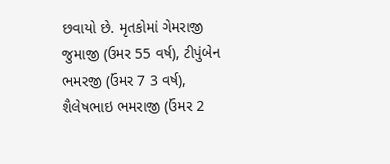છવાયો છે. મૃતકોમાં ગેમરાજી જુમાજી (ઉમર 55 વર્ષ), ટીપુંબેન ભમરજી (ઉંમર 7 3 વર્ષ), શૈલેષભાઇ ભમરાજી (ઉંમર 2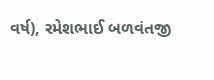વર્ષ), રમેશભાઈ બળવંતજી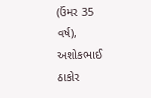(ઉંમર 35 વર્ષ), અશોકભાઈ ઠાકોર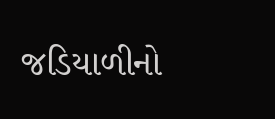જડિયાળીનો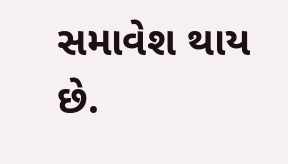સમાવેશ થાય છે.